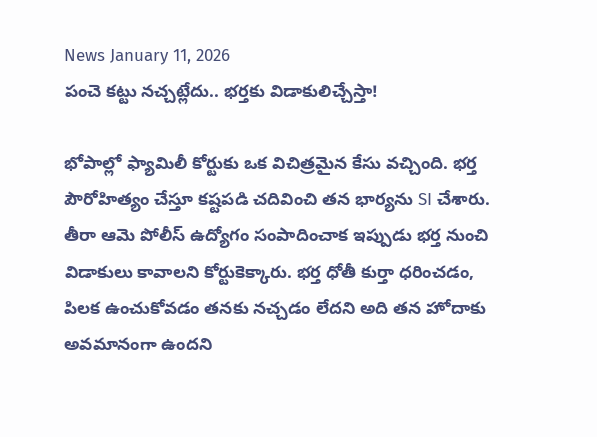News January 11, 2026
పంచె కట్టు నచ్చట్లేదు.. భర్తకు విడాకులిచ్చేస్తా!

భోపాల్లో ఫ్యామిలీ కోర్టుకు ఒక విచిత్రమైన కేసు వచ్చింది. భర్త పౌరోహిత్యం చేస్తూ కష్టపడి చదివించి తన భార్యను SI చేశారు. తీరా ఆమె పోలీస్ ఉద్యోగం సంపాదించాక ఇప్పుడు భర్త నుంచి విడాకులు కావాలని కోర్టుకెక్కారు. భర్త ధోతీ కుర్తా ధరించడం, పిలక ఉంచుకోవడం తనకు నచ్చడం లేదని అది తన హోదాకు అవమానంగా ఉందని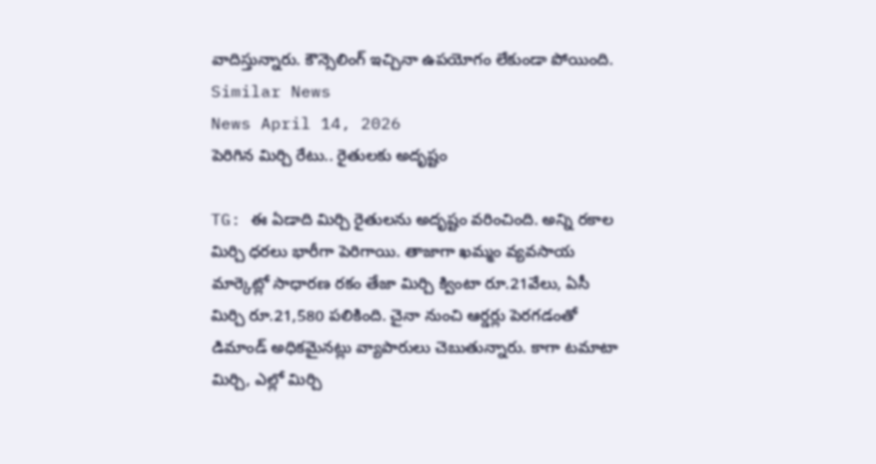వాదిస్తున్నారు. కౌన్సెలింగ్ ఇచ్చినా ఉపయోగం లేకుండా పోయింది.
Similar News
News April 14, 2026
పెరిగిన మిర్చి రేటు.. రైతులకు అదృష్టం

TG: ఈ ఏడాది మిర్చి రైతులను అదృష్టం వరించింది. అన్ని రకాల మిర్చి ధరలు భారీగా పెరిగాయి. తాజాగా ఖమ్మం వ్యవసాయ మార్కెట్లో సాధారణ రకం తేజా మిర్చి క్వింటా రూ.21వేలు, ఏసీ మిర్చి రూ.21,580 పలికింది. చైనా నుంచి ఆర్డర్లు పెరగడంతో డిమాండ్ అధికమైనట్లు వ్యాపారులు చెబుతున్నారు. కాగా టమాటా మిర్చి, ఎల్లో మిర్చి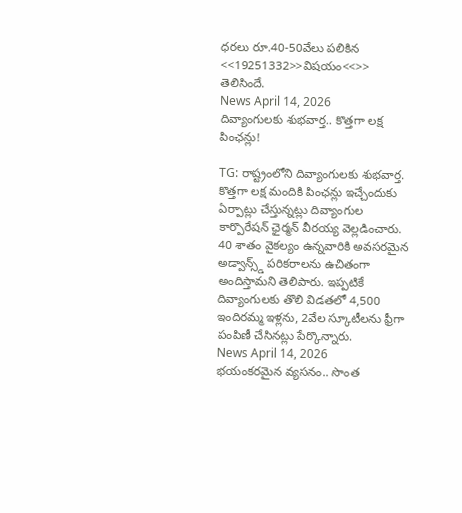ధరలు రూ.40-50వేలు పలికిన <<19251332>>విషయం<<>> తెలిసిందే.
News April 14, 2026
దివ్యాంగులకు శుభవార్త.. కొత్తగా లక్ష పింఛన్లు!

TG: రాష్ట్రంలోని దివ్యాంగులకు శుభవార్త. కొత్తగా లక్ష మందికి పింఛన్లు ఇచ్చేందుకు ఏర్పాట్లు చేస్తున్నట్లు దివ్యాంగుల కార్పొరేషన్ ఛైర్మన్ వీరయ్య వెల్లడించారు. 40 శాతం వైకల్యం ఉన్నవారికి అవసరమైన అడ్వాన్స్డ్ పరికరాలను ఉచితంగా అందిస్తామని తెలిపారు. ఇప్పటికే దివ్యాంగులకు తొలి విడతలో 4,500 ఇందిరమ్మ ఇళ్లను, 2వేల స్కూటీలను ఫ్రీగా పంపిణీ చేసినట్లు పేర్కొన్నారు.
News April 14, 2026
భయంకరమైన వ్యసనం.. సొంత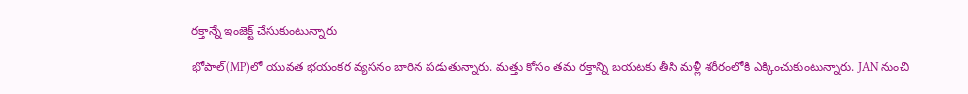రక్తాన్నే ఇంజెక్ట్ చేసుకుంటున్నారు

భోపాల్(MP)లో యువత భయంకర వ్యసనం బారిన పడుతున్నారు. మత్తు కోసం తమ రక్తాన్ని బయటకు తీసి మళ్లీ శరీరంలోకి ఎక్కించుకుంటున్నారు. JAN నుంచి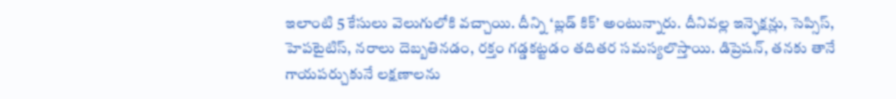ఇలాంటి 5 కేసులు వెలుగులోకి వచ్చాయి. దీన్ని ‘బ్లడ్ కిక్’ అంటున్నారు. దీనివల్ల ఇన్ఫెక్షన్లు, సెప్సిస్, హెపటైటిస్, నరాలు దెబ్బతినడం, రక్తం గడ్డకట్టడం తదితర సమస్యలొస్తాయి. డిప్రెషన్, తనకు తానే గాయపర్చుకునే లక్షణాలను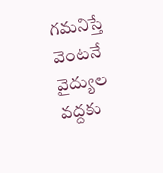గమనిస్తే వెంటనే వైద్యుల వద్దకు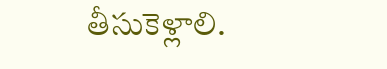తీసుకెళ్లాలి.